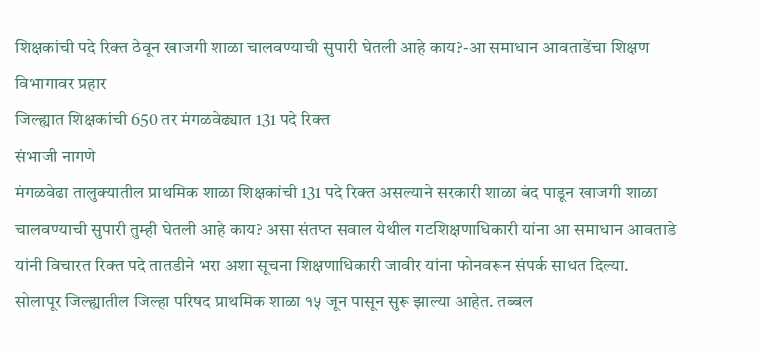शिक्षकांची पदे रिक्त ठेवून खाजगी शाळा चालवण्याची सुपारी घेतली आहे काय?-आ समाधान आवताडेंचा शिक्षण विभागावर प्रहार
जिल्ह्यात शिक्षकांची 650 तर मंगळवेढ्यात 131 पदे रिक्त
संभाजी नागणे
मंगळवेढा तालुक्यातील प्राथमिक शाळा शिक्षकांची 131 पदे रिक्त असल्याने सरकारी शाळा बंद पाडून खाजगी शाळा चालवण्याची सुपारी तुम्ही घेतली आहे काय? असा संतप्त सवाल येथील गटशिक्षणाधिकारी यांना आ समाधान आवताडे यांनी विचारत रिक्त पदे तातडीने भरा अशा सूचना शिक्षणाधिकारी जावीर यांना फोनवरून संपर्क साधत दिल्या.
सोलापूर जिल्ह्यातील जिल्हा परिषद प्राथमिक शाळा १५ जून पासून सुरू झाल्या आहेत. तब्बल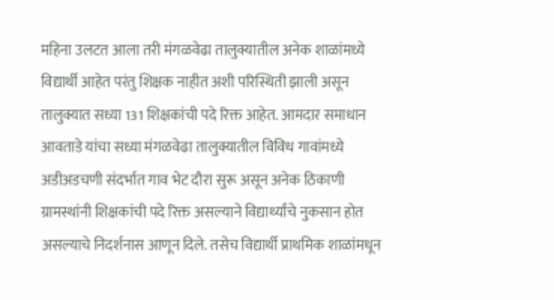महिना उलटत आला तरी मंगळवेढा तालुक्यातील अनेक शाळांमध्ये विद्यार्थी आहेत परंतु शिक्षक नाहीत अशी परिस्थिती झाली असून तालुक्यात सध्या 131 शिक्षकांची पदे रिक्त आहेत. आमदार समाधान आवताडे यांचा सध्या मंगळवेढा तालुक्यातील विविध गावांमध्ये अडीअडचणी संदर्भात गाव भेट दौरा सुरू असून अनेक ठिकाणी ग्रामस्थांनी शिक्षकांची पदे रिक्त असल्याने विद्यार्थ्यांचे नुकसान होत असल्याचे निदर्शनास आणून दिले. तसेच विद्यार्थी प्राथमिक शाळांमधून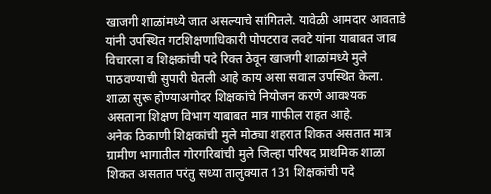खाजगी शाळांमध्ये जात असल्याचे सांगितले. यावेळी आमदार आवताडे यांनी उपस्थित गटशिक्षणाधिकारी पोपटराव लवटे यांना याबाबत जाब विचारला व शिक्षकांची पदे रिक्त ठेवून खाजगी शाळांमध्ये मुले पाठवण्याची सुपारी घेतली आहे काय असा सवाल उपस्थित केला. शाळा सुरू होण्याअगोदर शिक्षकांचे नियोजन करणे आवश्यक असताना शिक्षण विभाग याबाबत मात्र गाफील राहत आहे.
अनेक ठिकाणी शिक्षकांची मुले मोठ्या शहरात शिकत असतात मात्र ग्रामीण भागातील गोरगरिबांची मुले जिल्हा परिषद प्राथमिक शाळा शिकत असतात परंतु सध्या तालुक्यात 131 शिक्षकांची पदे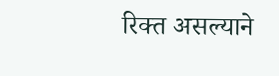रिक्त असल्याने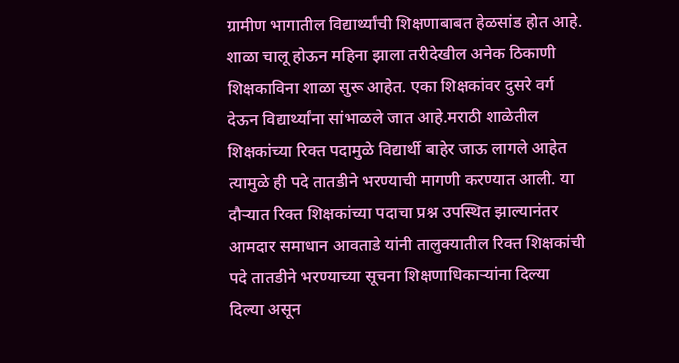ग्रामीण भागातील विद्यार्थ्यांची शिक्षणाबाबत हेळसांड होत आहे. शाळा चालू होऊन महिना झाला तरीदेखील अनेक ठिकाणी शिक्षकाविना शाळा सुरू आहेत. एका शिक्षकांवर दुसरे वर्ग देऊन विद्यार्थ्यांना सांभाळले जात आहे.मराठी शाळेतील शिक्षकांच्या रिक्त पदामुळे विद्यार्थी बाहेर जाऊ लागले आहेत त्यामुळे ही पदे तातडीने भरण्याची मागणी करण्यात आली. या दौऱ्यात रिक्त शिक्षकांच्या पदाचा प्रश्न उपस्थित झाल्यानंतर आमदार समाधान आवताडे यांनी तालुक्यातील रिक्त शिक्षकांची पदे तातडीने भरण्याच्या सूचना शिक्षणाधिकाऱ्यांना दिल्या दिल्या असून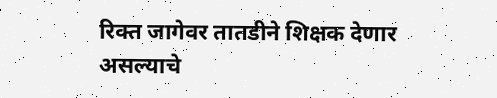रिक्त जागेवर तातडीने शिक्षक देणार असल्याचे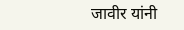जावीर यांनी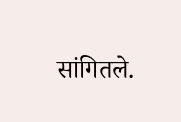सांगितले.